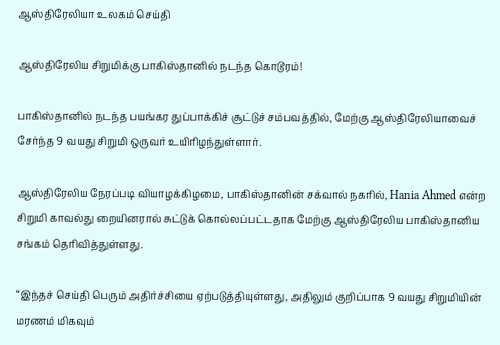ஆஸ்திரேலியா உலகம் செய்தி

ஆஸ்திரேலிய சிறுமிக்கு பாகிஸ்தானில் நடந்த கொடூரம்!

பாகிஸ்தானில் நடந்த பயங்கர துப்பாக்கிச் சூட்டுச் சம்பவத்தில், மேற்கு ஆஸ்திரேலியாவைச் சேர்ந்த 9 வயது சிறுமி ஒருவர் உயிரிழந்துள்ளார்.

ஆஸ்திரேலிய நேரப்படி வியாழக்கிழமை, பாகிஸ்தானின் சக்வால் நகரில், Hania Ahmed என்ற சிறுமி காவல்து றையினரால் சுட்டுக் கொல்லப்பட்டதாக மேற்கு ஆஸ்திரேலிய பாகிஸ்தானிய சங்கம் தெரிவித்துள்ளது.

“இந்தச் செய்தி பெரும் அதிர்ச்சியை ஏற்படுத்தியுள்ளது, அதிலும் குறிப்பாக 9 வயது சிறுமியின் மரணம் மிகவும்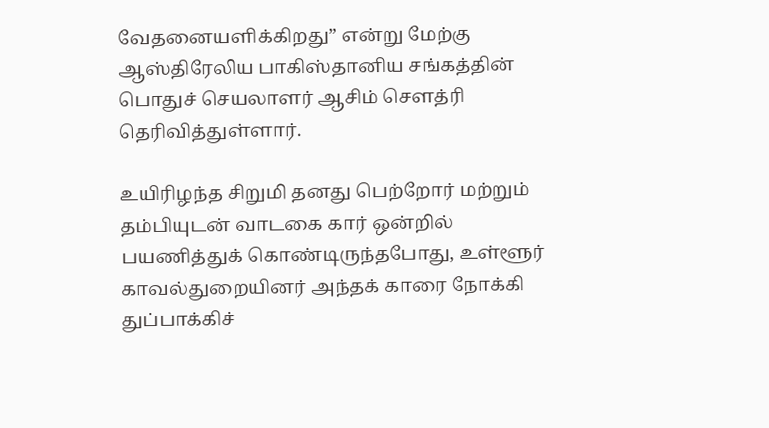வேதனையளிக்கிறது” என்று மேற்கு ஆஸ்திரேலிய பாகிஸ்தானிய சங்கத்தின் பொதுச் செயலாளர் ஆசிம் சௌத்ரி தெரிவித்துள்ளார்.

உயிரிழந்த சிறுமி தனது பெற்றோர் மற்றும் தம்பியுடன் வாடகை கார் ஒன்றில் பயணித்துக் கொண்டிருந்தபோது, உள்ளூர் காவல்துறையினர் அந்தக் காரை நோக்கி துப்பாக்கிச்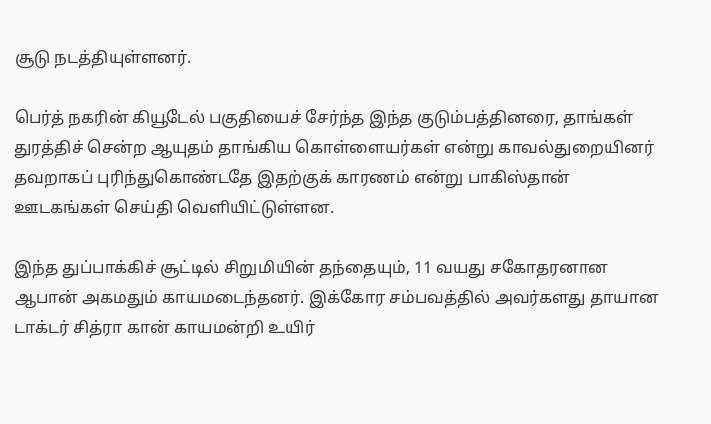சூடு நடத்தியுள்ளனர்.

பெர்த் நகரின் கியூடேல் பகுதியைச் சேர்ந்த இந்த குடும்பத்தினரை, தாங்கள் துரத்திச் சென்ற ஆயுதம் தாங்கிய கொள்ளையர்கள் என்று காவல்துறையினர் தவறாகப் புரிந்துகொண்டதே இதற்குக் காரணம் என்று பாகிஸ்தான் ஊடகங்கள் செய்தி வெளியிட்டுள்ளன.

இந்த துப்பாக்கிச் சூட்டில் சிறுமியின் தந்தையும், 11 வயது சகோதரனான ஆபான் அகமதும் காயமடைந்தனர். இக்கோர சம்பவத்தில் அவர்களது தாயான டாக்டர் சித்ரா கான் காயமன்றி உயிர்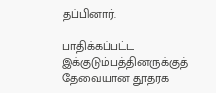தப்பினார்.

பாதிக்கப்பட்ட இக்குடும்பத்தினருக்குத் தேவையான தூதரக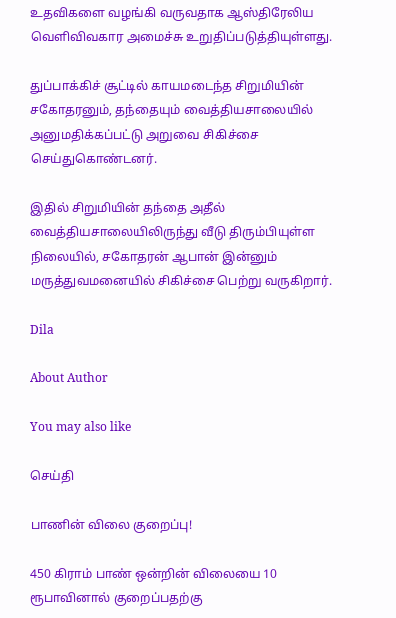உதவிகளை வழங்கி வருவதாக ஆஸ்திரேலிய வெளிவிவகார அமைச்சு உறுதிப்படுத்தியுள்ளது.

துப்பாக்கிச் சூட்டில் காயமடைந்த சிறுமியின் சகோதரனும், தந்தையும் வைத்தியசாலையில் அனுமதிக்கப்பட்டு அறுவை சிகிச்சை செய்துகொண்டனர்.

இதில் சிறுமியின் தந்தை அதீல் வைத்தியசாலையிலிருந்து வீடு திரும்பியுள்ள நிலையில், சகோதரன் ஆபான் இன்னும் மருத்துவமனையில் சிகிச்சை பெற்று வருகிறார்.

Dila

About Author

You may also like

செய்தி

பாணின் விலை குறைப்பு!

450 கிராம் பாண் ஒன்றின் விலையை 10 ரூபாவினால் குறைப்பதற்கு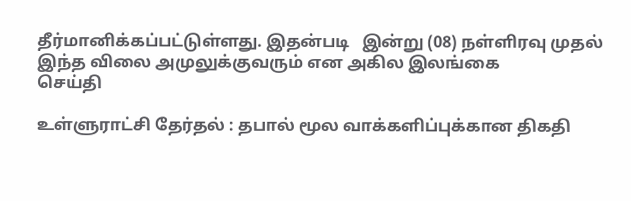தீர்மானிக்கப்பட்டுள்ளது. இதன்படி   இன்று (08) நள்ளிரவு முதல் இந்த விலை அமுலுக்குவரும் என அகில இலங்கை
செய்தி

உள்ளுராட்சி தேர்தல் : தபால் மூல வாக்களிப்புக்கான திகதி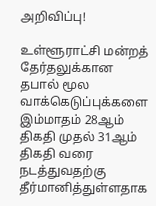அறிவிப்பு!

உள்ளூராட்சி மன்றத் தேர்தலுக்கான தபால் மூல வாக்கெடுப்புக்களை இம்மாதம் 28ஆம் திகதி முதல் 31ஆம் திகதி வரை நடத்துவதற்கு தீர்மானித்துள்ளதாக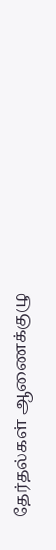தேர்தல்கள் ஆணைக்குழு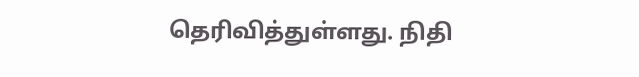தெரிவித்துள்ளது. நிதி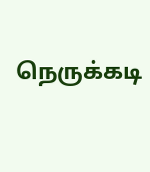நெருக்கடி